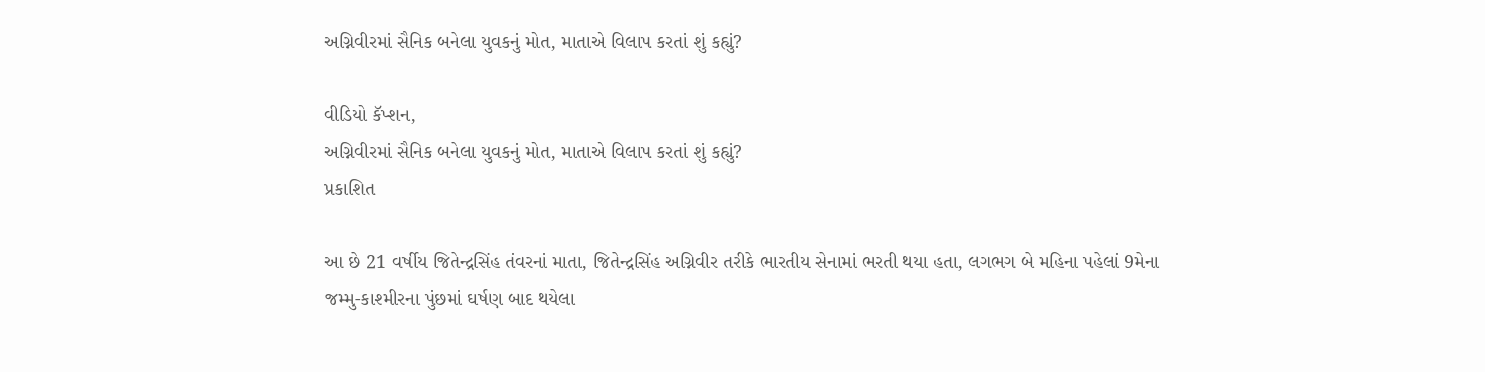અગ્નિવીરમાં સૈનિક બનેલા યુવકનું મોત, માતાએ વિલાપ કરતાં શું કહ્યું?

વીડિયો કૅપ્શન,
અગ્નિવીરમાં સૈનિક બનેલા યુવકનું મોત, માતાએ વિલાપ કરતાં શું કહ્યું?
પ્રકાશિત

આ છે 21 વર્ષીય જિતેન્દ્રસિંહ તંવરનાં માતા, જિતેન્દ્રસિંહ અગ્નિવીર તરીકે ભારતીય સેનામાં ભરતી થયા હતા, લગભગ બે મહિના પહેલાં 9મેના જમ્મુ-કાશ્મીરના પુંછમાં ઘર્ષણ બાદ થયેલા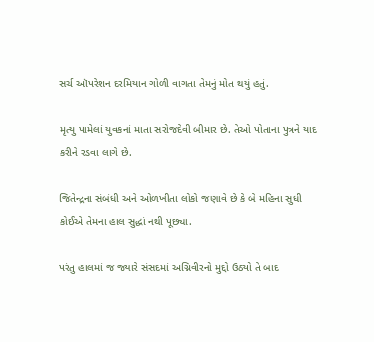સર્ચ ઑપરેશન દરમિયાન ગોળી વાગતા તેમનું મોત થયું હતું.

મૃત્યુ પામેલાં યુવકનાં માતા સરોજદેવી બીમાર છે. તેઓ પોતાના પુત્રને યાદ કરીને રડવા લાગે છે.

જિતેન્દ્રના સંબંધી અને ઓળખીતા લોકો જણાવે છે કે બે મહિના સુધી કોઈએ તેમના હાલ સુદ્ધાં નથી પૂછ્યા.

પરંતુ હાલમાં જ જ્યારે સંસદમાં અગ્નિવીરનો મુદ્દો ઉઠ્યો તે બાદ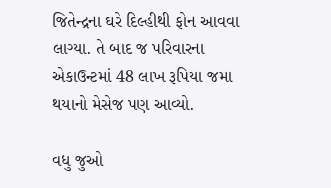જિતેન્દ્રના ઘરે દિલ્હીથી ફોન આવવા લાગ્યા. તે બાદ જ પરિવારના એકાઉન્ટમાં 48 લાખ રૂપિયા જમા થયાનો મેસેજ પણ આવ્યો.

વધુ જુઓ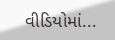વીડિયોમાં...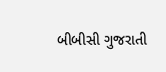બીબીસી ગુજરાતી